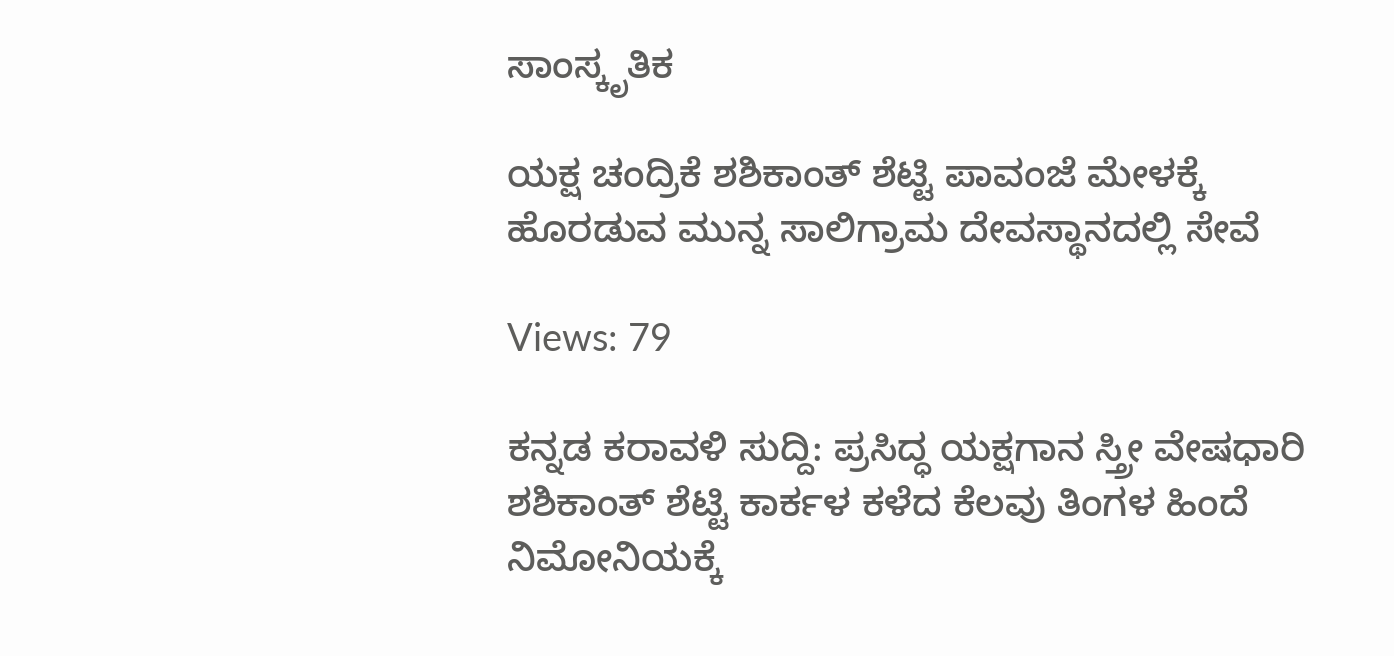ಸಾಂಸ್ಕೃತಿಕ

ಯಕ್ಷ ಚಂದ್ರಿಕೆ ಶಶಿಕಾಂತ್ ಶೆಟ್ಟಿ ಪಾವಂಜೆ ಮೇಳಕ್ಕೆ ಹೊರಡುವ ಮುನ್ನ ಸಾಲಿಗ್ರಾಮ ದೇವಸ್ಥಾನದಲ್ಲಿ ಸೇವೆ

Views: 79

ಕನ್ನಡ ಕರಾವಳಿ ಸುದ್ದಿ: ಪ್ರಸಿದ್ಧ ಯಕ್ಷಗಾನ ಸ್ತ್ರೀ ವೇಷಧಾರಿ  ಶಶಿಕಾಂತ್ ಶೆಟ್ಟಿ ಕಾರ್ಕಳ ಕಳೆದ ಕೆಲವು ತಿಂಗಳ ಹಿಂದೆ ನಿಮೋನಿಯಕ್ಕೆ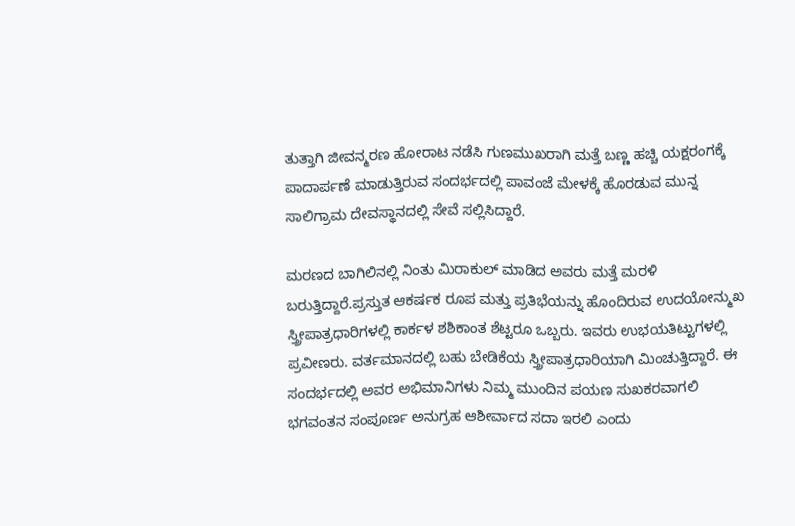ತುತ್ತಾಗಿ ಜೀವನ್ಮರಣ ಹೋರಾಟ ನಡೆಸಿ ಗುಣಮುಖರಾಗಿ ಮತ್ತೆ ಬಣ್ಣ ಹಚ್ಚಿ ಯಕ್ಷರಂಗಕ್ಕೆ ಪಾದಾರ್ಪಣೆ ಮಾಡುತ್ತಿರುವ ಸಂದರ್ಭದಲ್ಲಿ ಪಾವಂಜೆ ಮೇಳಕ್ಕೆ ಹೊರಡುವ ಮುನ್ನ ಸಾಲಿಗ್ರಾಮ ದೇವಸ್ಥಾನದಲ್ಲಿ ಸೇವೆ ಸಲ್ಲಿಸಿದ್ದಾರೆ.

ಮರಣದ ಬಾಗಿಲಿನಲ್ಲಿ ನಿಂತು ಮಿರಾಕುಲ್ ಮಾಡಿದ ಅವರು ಮತ್ತೆ ಮರಳಿ ಬರುತ್ತಿದ್ದಾರೆ.ಪ್ರಸ್ತುತ ಆಕರ್ಷಕ ರೂಪ ಮತ್ತು ಪ್ರತಿಭೆಯನ್ನು ಹೊಂದಿರುವ ಉದಯೋನ್ಮುಖ ಸ್ತ್ರೀಪಾತ್ರಧಾರಿಗಳಲ್ಲಿ ಕಾರ್ಕಳ ಶಶಿಕಾಂತ ಶೆಟ್ಟರೂ ಒಬ್ಬರು. ಇವರು ಉಭಯತಿಟ್ಟುಗಳಲ್ಲಿ ಪ್ರವೀಣರು. ವರ್ತಮಾನದಲ್ಲಿ ಬಹು ಬೇಡಿಕೆಯ ಸ್ತ್ರೀಪಾತ್ರಧಾರಿಯಾಗಿ ಮಿಂಚುತ್ತಿದ್ದಾರೆ. ಈ ಸಂದರ್ಭದಲ್ಲಿ ಅವರ ಅಭಿಮಾನಿಗಳು ನಿಮ್ಮ ಮುಂದಿನ ಪಯಣ ಸುಖಕರವಾಗಲಿ ಭಗವಂತನ ಸಂಪೂರ್ಣ ಅನುಗ್ರಹ ಆಶೀರ್ವಾದ ಸದಾ ಇರಲಿ ಎಂದು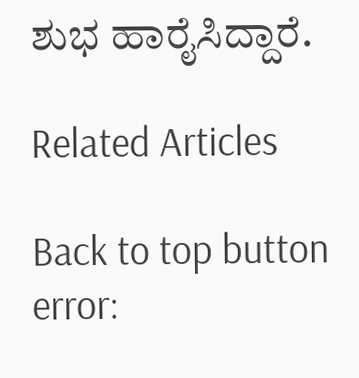ಶುಭ ಹಾರೈಸಿದ್ದಾರೆ.

Related Articles

Back to top button
error: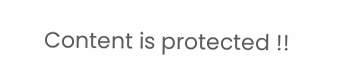Content is protected !!